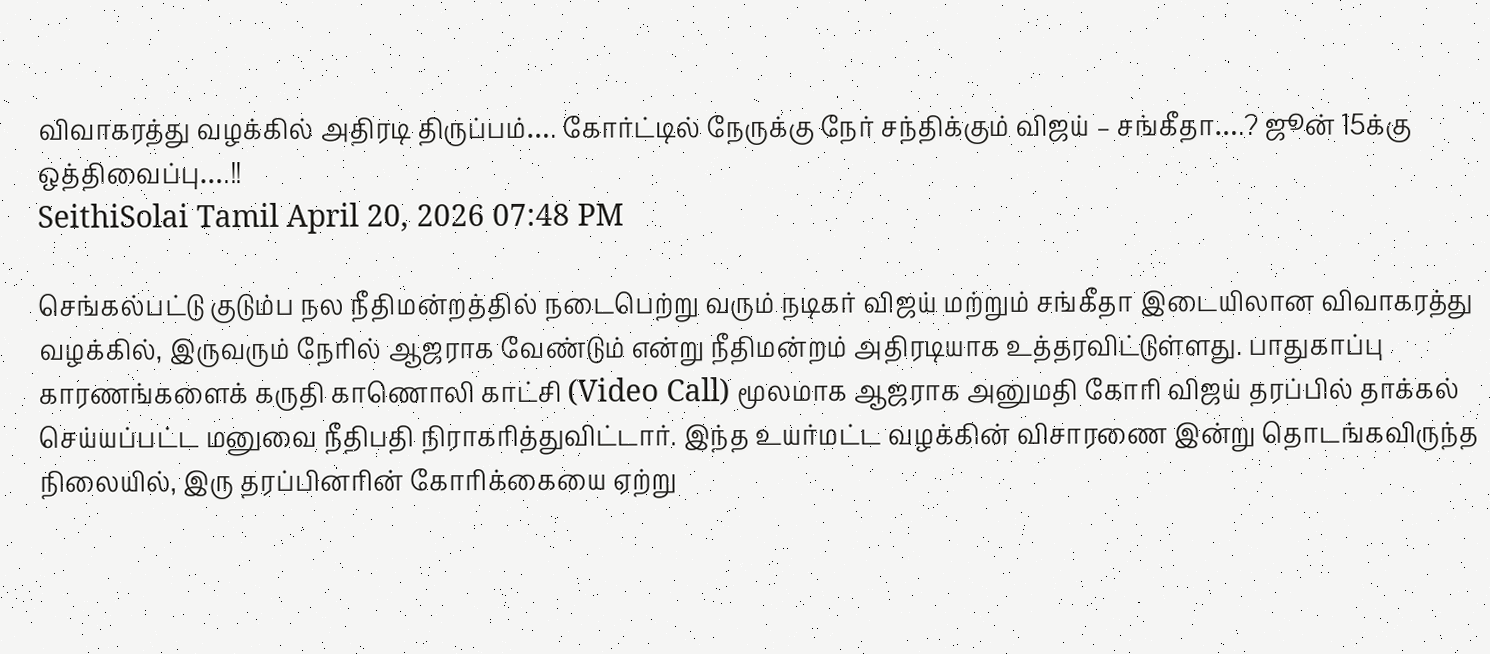விவாகரத்து வழக்கில் அதிரடி திருப்பம்…. கோர்ட்டில் நேருக்கு நேர் சந்திக்கும் விஜய் – சங்கீதா….? ஜூன் 15க்கு ஒத்திவைப்பு….!!
SeithiSolai Tamil April 20, 2026 07:48 PM

செங்கல்பட்டு குடும்ப நல நீதிமன்றத்தில் நடைபெற்று வரும் நடிகர் விஜய் மற்றும் சங்கீதா இடையிலான விவாகரத்து வழக்கில், இருவரும் நேரில் ஆஜராக வேண்டும் என்று நீதிமன்றம் அதிரடியாக உத்தரவிட்டுள்ளது. பாதுகாப்பு காரணங்களைக் கருதி காணொலி காட்சி (Video Call) மூலமாக ஆஜராக அனுமதி கோரி விஜய் தரப்பில் தாக்கல் செய்யப்பட்ட மனுவை நீதிபதி நிராகரித்துவிட்டார். இந்த உயர்மட்ட வழக்கின் விசாரணை இன்று தொடங்கவிருந்த நிலையில், இரு தரப்பினரின் கோரிக்கையை ஏற்று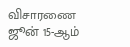விசாரணை ஜூன் 15-ஆம்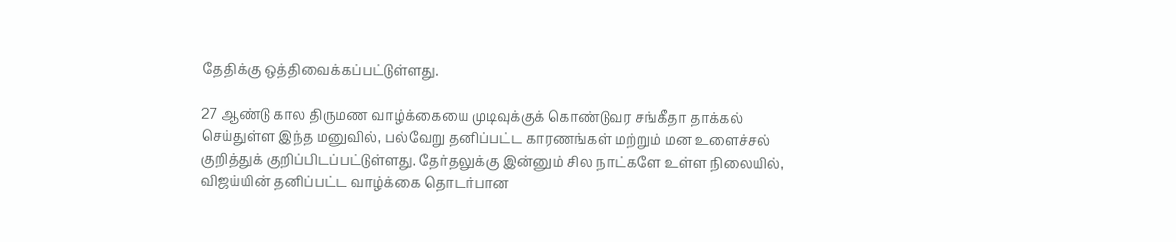தேதிக்கு ஒத்திவைக்கப்பட்டுள்ளது.

27 ஆண்டு கால திருமண வாழ்க்கையை முடிவுக்குக் கொண்டுவர சங்கீதா தாக்கல் செய்துள்ள இந்த மனுவில், பல்வேறு தனிப்பட்ட காரணங்கள் மற்றும் மன உளைச்சல் குறித்துக் குறிப்பிடப்பட்டுள்ளது. தேர்தலுக்கு இன்னும் சில நாட்களே உள்ள நிலையில், விஜய்யின் தனிப்பட்ட வாழ்க்கை தொடர்பான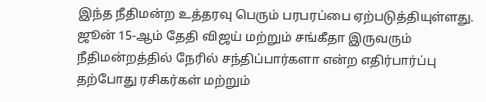இந்த நீதிமன்ற உத்தரவு பெரும் பரபரப்பை ஏற்படுத்தியுள்ளது. ஜூன் 15-ஆம் தேதி விஜய் மற்றும் சங்கீதா இருவரும் நீதிமன்றத்தில் நேரில் சந்திப்பார்களா என்ற எதிர்பார்ப்பு தற்போது ரசிகர்கள் மற்றும்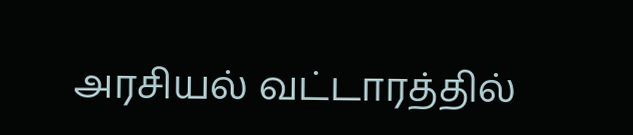அரசியல் வட்டாரத்தில்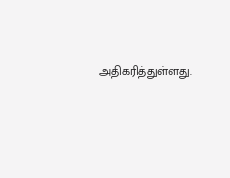அதிகரித்துள்ளது.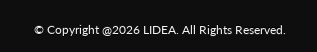© Copyright @2026 LIDEA. All Rights Reserved.